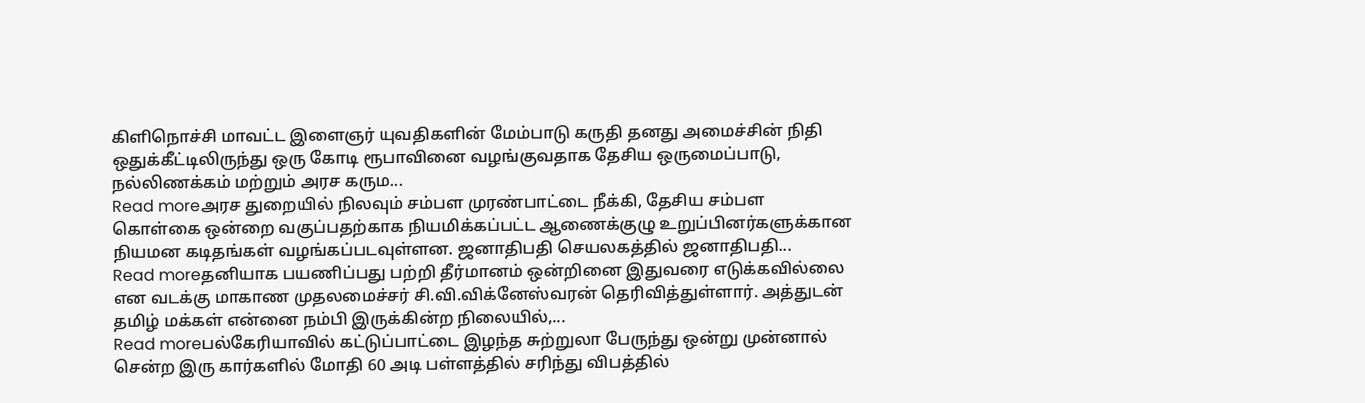கிளிநொச்சி மாவட்ட இளைஞர் யுவதிகளின் மேம்பாடு கருதி தனது அமைச்சின் நிதி ஒதுக்கீட்டிலிருந்து ஒரு கோடி ரூபாவினை வழங்குவதாக தேசிய ஒருமைப்பாடு, நல்லிணக்கம் மற்றும் அரச கரும...
Read moreஅரச துறையில் நிலவும் சம்பள முரண்பாட்டை நீக்கி, தேசிய சம்பள கொள்கை ஒன்றை வகுப்பதற்காக நியமிக்கப்பட்ட ஆணைக்குழு உறுப்பினர்களுக்கான நியமன கடிதங்கள் வழங்கப்படவுள்ளன. ஜனாதிபதி செயலகத்தில் ஜனாதிபதி...
Read moreதனியாக பயணிப்பது பற்றி தீர்மானம் ஒன்றினை இதுவரை எடுக்கவில்லை என வடக்கு மாகாண முதலமைச்சர் சி.வி.விக்னேஸ்வரன் தெரிவித்துள்ளார். அத்துடன் தமிழ் மக்கள் என்னை நம்பி இருக்கின்ற நிலையில்,...
Read moreபல்கேரியாவில் கட்டுப்பாட்டை இழந்த சுற்றுலா பேருந்து ஒன்று முன்னால் சென்ற இரு கார்களில் மோதி 60 அடி பள்ளத்தில் சரிந்து விபத்தில்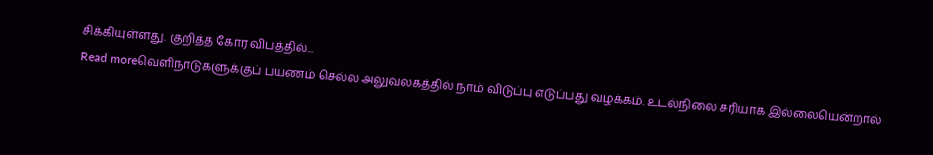சிக்கியுள்ளது. குறித்த கோர விபத்தில்...
Read moreவெளிநாடுகளுக்குப் பயணம் செல்ல அலுவலகத்தில் நாம் விடுப்பு எடுப்பது வழக்கம். உடல்நிலை சரியாக இல்லையென்றால்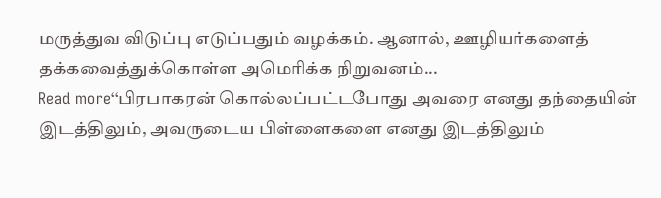மருத்துவ விடுப்பு எடுப்பதும் வழக்கம். ஆனால், ஊழியர்களைத் தக்கவைத்துக்கொள்ள அமெரிக்க நிறுவனம்...
Read more‘‘பிரபாகரன் கொல்லப்பட்டபோது அவரை எனது தந்தையின் இடத்திலும், அவருடைய பிள்ளைகளை எனது இடத்திலும்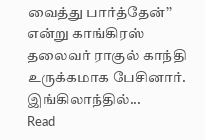வைத்து பார்த்தேன்’’ என்று காங்கிரஸ் தலைவர் ராகுல் காந்தி உருக்கமாக பேசினார். இங்கிலாந்தில்...
Read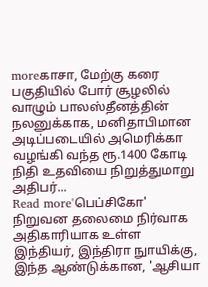moreகாசா, மேற்கு கரை பகுதியில் போர் சூழலில் வாழும் பாலஸ்தீனத்தின் நலனுக்காக, மனிதாபிமான அடிப்படையில் அமெரிக்கா வழங்கி வந்த ரூ.1400 கோடி நிதி உதவியை நிறுத்துமாறு அதிபர்...
Read more'பெப்சிகோ' நிறுவன தலைமை நிர்வாக அதிகாரியாக உள்ள இந்தியர், இந்திரா நுாயிக்கு, இந்த ஆண்டுக்கான, 'ஆசியா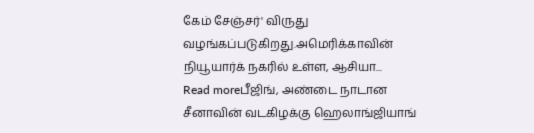கேம் சேஞ்சர்' விருது வழங்கப்படுகிறது.அமெரிக்காவின் நியூயார்க் நகரில் உள்ள, ஆசியா...
Read moreபீஜிங், அண்டை நாடான சீனாவின் வடகிழக்கு ஹெலாங்ஜியாங்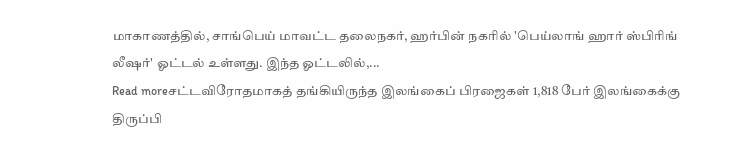மாகாணத்தில், சாங்பெய் மாவட்ட தலைநகர், ஹர்பின் நகரில் 'பெய்லாங் ஹார் ஸ்பிரிங் லீஷர்' ஓட்டல் உள்ளது. இந்த ஓட்டலில்,...
Read moreசட்டவிரோதமாகத் தங்கியிருந்த இலங்கைப் பிரஜைகள் 1,818 பேர் இலங்கைக்கு திருப்பி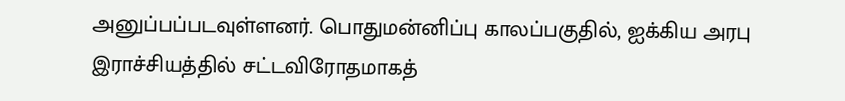அனுப்பப்படவுள்ளனர். பொதுமன்னிப்பு காலப்பகுதில், ஐக்கிய அரபு இராச்சியத்தில் சட்டவிரோதமாகத்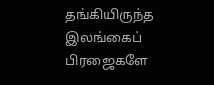தங்கியிருந்த இலங்கைப் பிரஜைகளே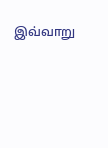இவ்வாறு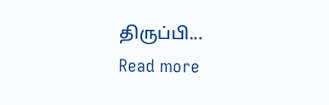திருப்பி...
Read more